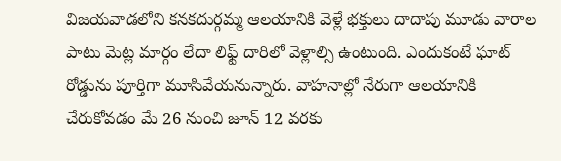విజయవాడలోని కనకదుర్గమ్మ ఆలయానికి వెళ్లే భక్తులు దాదాపు మూడు వారాల పాటు మెట్ల మార్గం లేదా లిఫ్ట్ దారిలో వెళ్లాల్సి ఉంటుంది. ఎందుకంటే ఘాట్ రోడ్డును పూర్తిగా మూసివేయనున్నారు. వాహనాల్లో నేరుగా ఆలయానికి చేరుకోవడం మే 26 నుంచి జూన్ 12 వరకు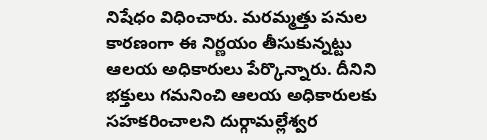నిషేధం విధించారు. మరమ్మత్తు పనుల కారణంగా ఈ నిర్ణయం తీసుకున్నట్టు ఆలయ అధికారులు పేర్కొన్నారు. దీనిని భక్తులు గమనించి ఆలయ అధికారులకు సహకరించాలని దుర్గామల్లేశ్వర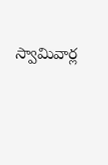స్వామివార్ల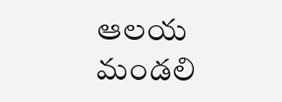ఆలయ మండలి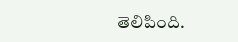తెలిపింది.